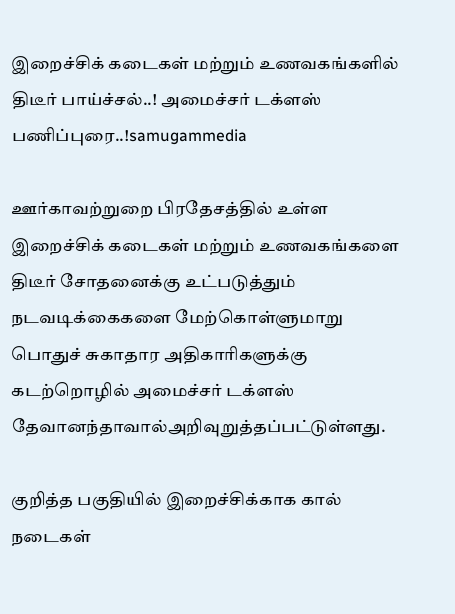இறைச்சிக் கடைகள் மற்றும் உணவகங்களில் திடீர் பாய்ச்சல்..! அமைச்சர் டக்ளஸ் பணிப்புரை..!samugammedia

ஊர்காவற்றுறை பிரதேசத்தில் உள்ள இறைச்சிக் கடைகள் மற்றும் உணவகங்களை திடீர் சோதனைக்கு உட்படுத்தும் நடவடிக்கைகளை மேற்கொள்ளுமாறு பொதுச் சுகாதார அதிகாரிகளுக்கு கடற்றொழில் அமைச்சர் டக்ளஸ் தேவானந்தாவால்அறிவுறுத்தப்பட்டுள்ளது.

குறித்த பகுதியில் இறைச்சிக்காக கால் நடைகள்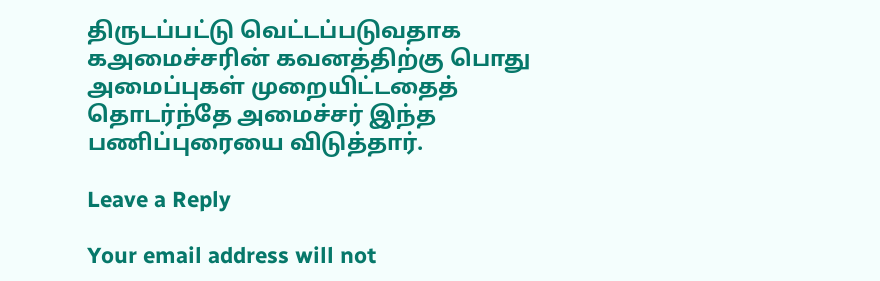திருடப்பட்டு வெட்டப்படுவதாக கஅமைச்சரின் கவனத்திற்கு பொது அமைப்புகள் முறையிட்டதைத் தொடர்ந்தே அமைச்சர் இந்த பணிப்புரையை விடுத்தார்.

Leave a Reply

Your email address will not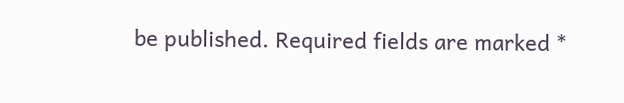be published. Required fields are marked *